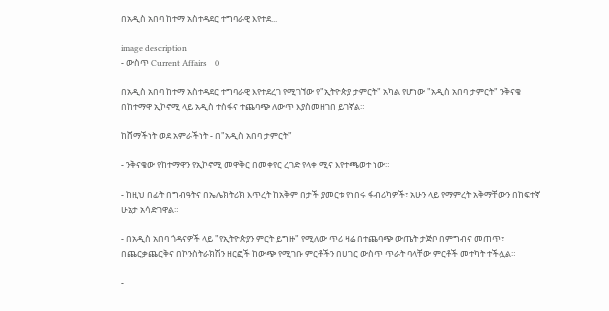በአዲስ አበባ ከተማ አስተዳደር ተግባራዊ እየተደ...

image description
- ውስጥ Current Affairs    0

በአዲስ አበባ ከተማ አስተዳደር ተግባራዊ እየተደረገ የሚገኘው የ"ኢትዮጵያ ታምርት" አካል የሆነው "አዲስ አበባ ታምርት" ንቅናቄ በከተማዋ ኢኮኖሚ ላይ አዲስ ተስፋና ተጨባጭ ለውጥ እያስመዘገበ ይገኛል።

ከሸማችነት ወደ አምራችነት - በ"አዲስ አበባ ታምርት"

- ንቅናቄው የከተማዋን የኢኮኖሚ መዋቅር በመቀየር ረገድ የላቀ ሚና እየተጫወተ ነው።

- ከዚህ በፊት በግብዓትና በኤሌክትሪክ እጥረት ከአቅም በታች ያመርቱ የነበሩ ፋብሪካዎች፣ አሁን ላይ የማምረት አቅማቸውን በከፍተኛ ሁኔታ አሳድገዋል።

- በአዲስ አበባ ጎዳናዎች ላይ "የኢትዮጵያን ምርት ይግዙ" የሚለው ጥሪ ዛሬ በተጨባጭ ውጤት ታጅቦ በምግብና መጠጥ፣ በጨርቃጨርቅና በኮንስትራክሽን ዘርፎች ከውጭ የሚገቡ ምርቶችን በሀገር ውስጥ ጥራት ባላቸው ምርቶች መተካት ተችሏል።

-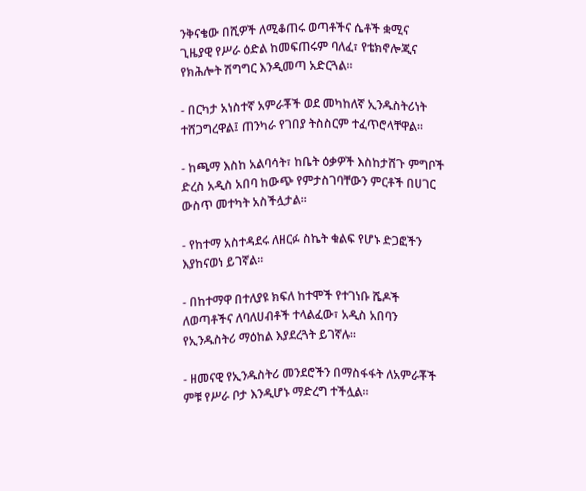ንቅናቄው በሺዎች ለሚቆጠሩ ወጣቶችና ሴቶች ቋሚና ጊዜያዊ የሥራ ዕድል ከመፍጠሩም ባለፈ፣ የቴክኖሎጂና የክሕሎት ሽግግር እንዲመጣ አድርጓል።

- በርካታ አነስተኛ አምራቾች ወደ መካከለኛ ኢንዱስትሪነት ተሸጋግረዋል፤ ጠንካራ የገበያ ትስስርም ተፈጥሮላቸዋል።

- ከጫማ እስከ አልባሳት፣ ከቤት ዕቃዎች እስከታሸጉ ምግቦች ድረስ አዲስ አበባ ከውጭ የምታስገባቸውን ምርቶች በሀገር ውስጥ መተካት አስችሏታል።

- የከተማ አስተዳደሩ ለዘርፉ ስኬት ቁልፍ የሆኑ ድጋፎችን እያከናወነ ይገኛል።

- በከተማዋ በተለያዩ ክፍለ ከተሞች የተገነቡ ሼዶች ለወጣቶችና ለባለሀብቶች ተላልፈው፣ አዲስ አበባን የኢንዱስትሪ ማዕከል እያደረጓት ይገኛሉ።

- ዘመናዊ የኢንዱስትሪ መንደሮችን በማስፋፋት ለአምራቾች ምቹ የሥራ ቦታ እንዲሆኑ ማድረግ ተችሏል።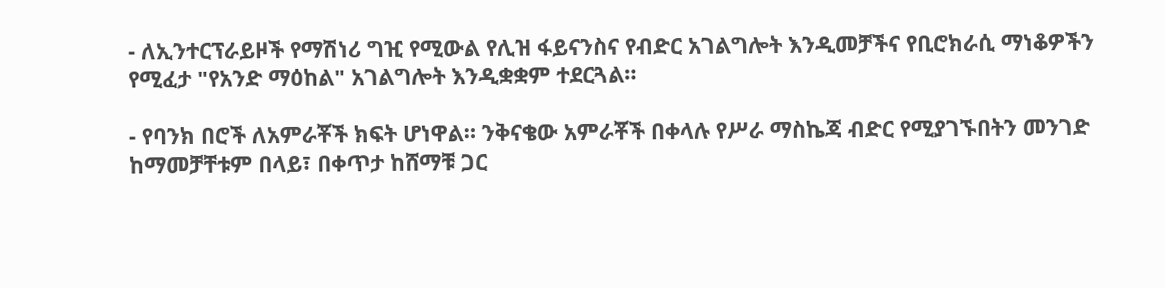- ለኢንተርፕራይዞች የማሽነሪ ግዢ የሚውል የሊዝ ፋይናንስና የብድር አገልግሎት እንዲመቻችና የቢሮክራሲ ማነቆዎችን የሚፈታ "የአንድ ማዕከል" አገልግሎት እንዲቋቋም ተደርጓል።

- የባንክ በሮች ለአምራቾች ክፍት ሆነዋል። ንቅናቄው አምራቾች በቀላሉ የሥራ ማስኬጃ ብድር የሚያገኙበትን መንገድ ከማመቻቸቱም በላይ፣ በቀጥታ ከሸማቹ ጋር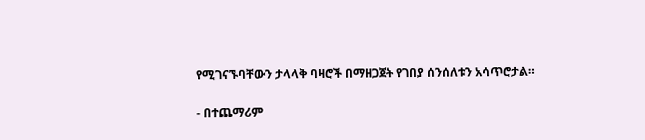የሚገናኙባቸውን ታላላቅ ባዛሮች በማዘጋጀት የገበያ ሰንሰለቱን አሳጥሮታል።

- በተጨማሪም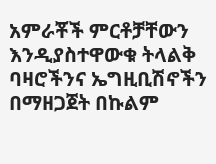አምራቾች ምርቶቻቸውን እንዲያስተዋውቁ ትላልቅ ባዛሮችንና ኤግዚቢሽኖችን በማዘጋጀት በኩልም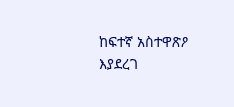ከፍተኛ አስተዋጽዖ እያደረገ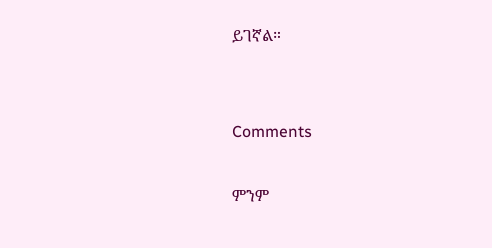ይገኛል።


Comments

ምንም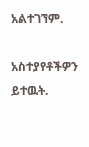አልተገኘም.

አስተያየቶችዎን ይተዉት.